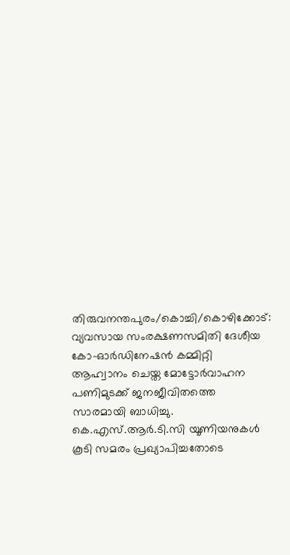തിരുവനന്തപുരം/കൊച്ചി/കൊഴിക്കോട്: വ്യവസായ സംരക്ഷണസമിതി ദേശീയ കോ-ഓർഡിനേഷൻ കമ്മിറ്റി ആഹ്വാനം ചെയ്ത മോട്ടോർവാഹന പണിമുടക്ക് ജനജീവിതത്തെ സാരമായി ബാധിച്ചു. കെ.എസ്.ആർ.ടി.സി യൂണിയനുകൾ കൂടി സമരം പ്രഖ്യാപിച്ചതോടെ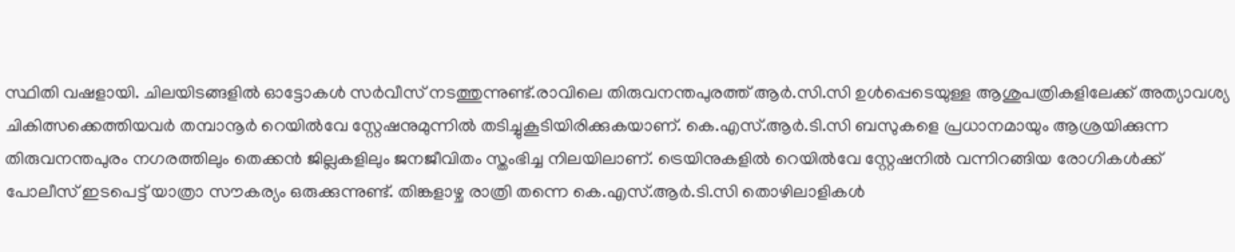സ്ഥിതി വഷളായി. ചിലയിടങ്ങളിൽ ഓട്ടോകൾ സർവീസ് നടത്തുന്നുണ്ട്.രാവിലെ തിരുവനന്തപുരത്ത് ആർ.സി.സി ഉൾപ്പെടെയുള്ള ആശുപത്രികളിലേക്ക് അത്യാവശ്യ ചികിത്സക്കെത്തിയവർ തമ്പാനൂർ റെയിൽവേ സ്റ്റേഷനുമുന്നിൽ തടിച്ചുകൂടിയിരിക്കുകയാണ്. കെ.എസ്.ആർ.ടി.സി ബസുകളെ പ്രധാനമായും ആശ്രയിക്കുന്ന തിരുവനന്തപുരം നഗരത്തിലും തെക്കൻ ജില്ലകളിലും ജനജീവിതം സ്തംഭിച്ച നിലയിലാണ്. ട്രെയിനുകളിൽ റെയിൽവേ സ്റ്റേഷനിൽ വന്നിറങ്ങിയ രോഗികൾക്ക് പോലീസ് ഇടപെട്ട് യാത്രാ സൗകര്യം ഒരുക്കുന്നുണ്ട്. തിങ്കളാഴ്ച രാത്രി തന്നെ കെ.എസ്.ആർ.ടി.സി തൊഴിലാളികൾ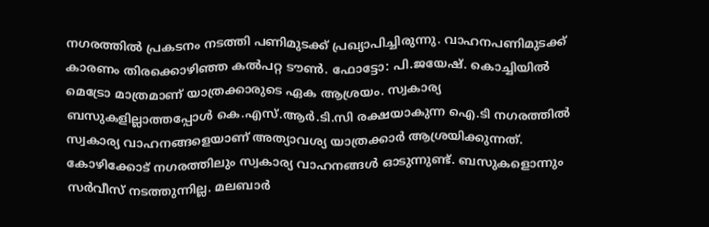നഗരത്തിൽ പ്രകടനം നടത്തി പണിമുടക്ക് പ്രഖ്യാപിച്ചിരുന്നു. വാഹനപണിമുടക്ക് കാരണം തിരക്കൊഴിഞ്ഞ കൽപറ്റ ടൗൺ. ഫോട്ടോ: പി.ജയേഷ്. കൊച്ചിയിൽ മെട്രോ മാത്രമാണ് യാത്രക്കാരുടെ ഏക ആശ്രയം. സ്വകാര്യ ബസുകളില്ലാത്തപ്പോൾ കെ.എസ്.ആർ.ടി.സി രക്ഷയാകുന്ന ഐ.ടി നഗരത്തിൽ സ്വകാര്യ വാഹനങ്ങളെയാണ് അത്യാവശ്യ യാത്രക്കാർ ആശ്രയിക്കുന്നത്. കോഴിക്കോട് നഗരത്തിലും സ്വകാര്യ വാഹനങ്ങൾ ഓടുന്നുണ്ട്. ബസുകളൊന്നും സർവീസ് നടത്തുന്നില്ല. മലബാർ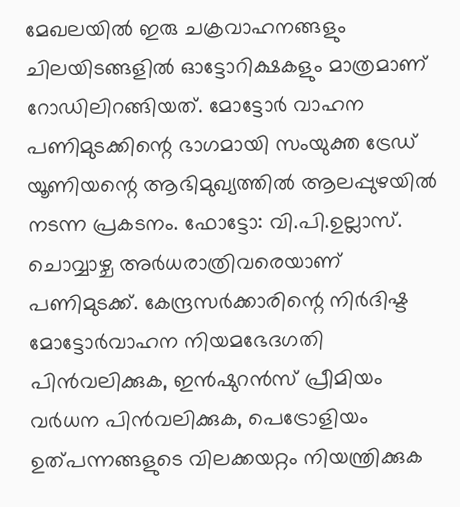മേഖലയിൽ ഇരു ചക്രവാഹനങ്ങളും ചിലയിടങ്ങളിൽ ഓട്ടോറിക്ഷകളും മാത്രമാണ് റോഡിലിറങ്ങിയത്. മോട്ടോർ വാഹന പണിമുടക്കിന്റെ ഭാഗമായി സംയുക്ത ട്രേഡ് യൂണിയന്റെ ആഭിമുഖ്യത്തിൽ ആലപ്പുഴയിൽ നടന്ന പ്രകടനം. ഫോട്ടോ: വി.പി.ഉല്ലാസ്. ചൊവ്വാഴ്ച അർധരാത്രിവരെയാണ് പണിമുടക്ക്. കേന്ദ്രസർക്കാരിന്റെ നിർദിഷ്ട മോട്ടോർവാഹന നിയമഭേദഗതി പിൻവലിക്കുക, ഇൻഷുറൻസ് പ്രീമിയം വർധന പിൻവലിക്കുക, പെട്രോളിയം ഉത്പന്നങ്ങളുടെ വിലക്കയറ്റം നിയന്ത്രിക്കുക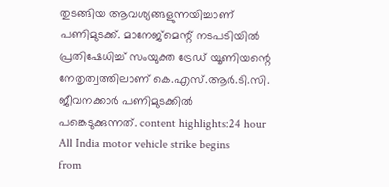തുടങ്ങിയ ആവശ്യങ്ങളുന്നയിച്ചാണ് പണിമുടക്ക്. മാനേജ്മെന്റ് നടപടിയിൽ പ്രതിഷേധിച്ച് സംയുക്ത ട്രേഡ് യൂണിയന്റെ നേതൃത്വത്തിലാണ് കെ.എസ്.ആർ.ടി.സി. ജീവനക്കാർ പണിമുടക്കിൽ പങ്കെടുക്കുന്നത്. content highlights:24 hour All India motor vehicle strike begins
from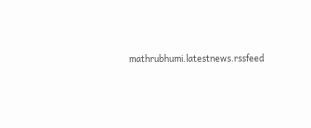mathrubhumi.latestnews.rssfeed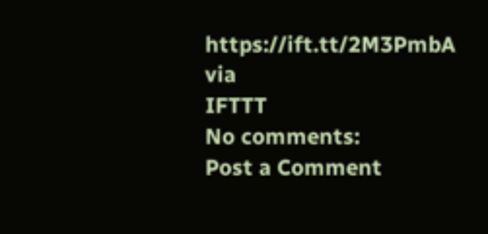https://ift.tt/2M3PmbA
via
IFTTT
No comments:
Post a Comment